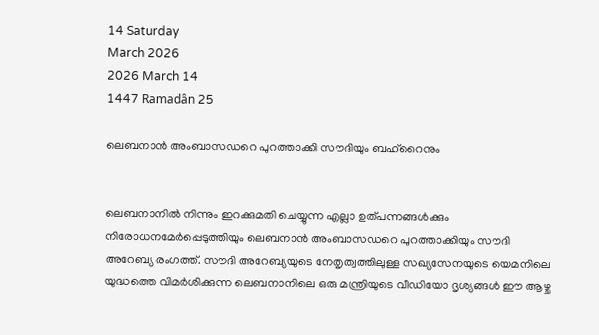14 Saturday
March 2026
2026 March 14
1447 Ramadân 25

ലെബനാന്‍ അംബാസഡറെ പുറത്താക്കി സൗദിയും ബഹ്‌റൈനും


ലെബനാനില്‍ നിന്നും ഇറക്കുമതി ചെയ്യുന്ന എല്ലാ ഉത്പന്നങ്ങള്‍ക്കും നിരോധനമേര്‍പ്പെടുത്തിയും ലെബനാന്‍ അംബാസഡറെ പുറത്താക്കിയും സൗദി അറേബ്യ രംഗത്ത്. സൗദി അറേബ്യയുടെ നേതൃത്വത്തിലുള്ള സഖ്യസേനയുടെ യെമനിലെ യുദ്ധത്തെ വിമര്‍ശിക്കുന്ന ലെബനാനിലെ ഒരു മന്ത്രിയുടെ വീഡിയോ ദൃശ്യങ്ങള്‍ ഈ ആഴ്ച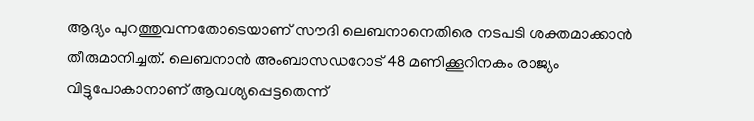ആദ്യം പുറത്തുവന്നതോടെയാണ് സൗദി ലെബനാനെതിരെ നടപടി ശക്തമാക്കാന്‍ തീരുമാനിച്ചത്. ലെബനാന്‍ അംബാസഡറോട് 48 മണിക്കൂറിനകം രാജ്യം വിട്ടുപോകാനാണ് ആവശ്യപ്പെട്ടതെന്ന്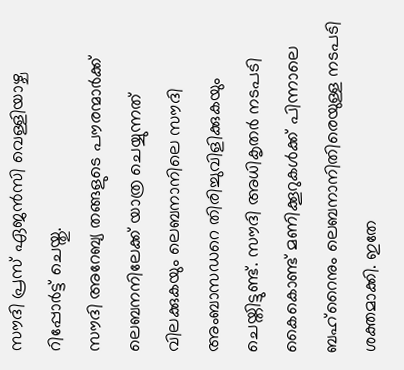സൗദി പ്രസ് ഏജന്‍സി വെള്ളിയാഴ്ച റിപ്പോര്‍ട്ട് ചെയ്തു.
സൗദി അറേബ്യ തങ്ങളുടെ പൗരന്മാര്‍ക്ക് ലെബനനിലേക്ക് യാത്ര ചെയ്യുന്നത് വിലക്കുകയും ലെബനാനിലെ സൗദി അംബാസഡറെ തിരിച്ചുവിളിക്കുകയും ചെയ്തിട്ടുണ്ട്. സൗദി അധികൃതര്‍ നടപടി കൈകൊണ്ട് മണിക്കൂറുകള്‍ക്ക് പിന്നാലെ ബഹ്‌റൈനും ലെബനാനിതിരെയുള്ള നടപടി ശക്തമാക്കി. ഇതേ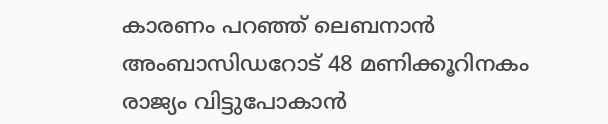കാരണം പറഞ്ഞ് ലെബനാന്‍ അംബാസിഡറോട് 48 മണിക്കൂറിനകം രാജ്യം വിട്ടുപോകാന്‍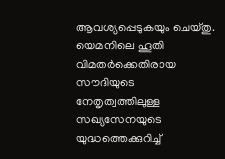ആവശ്യപ്പെടുകയും ചെയ്തു.
യെമനിലെ ഹൂതി വിമതര്‍ക്കെതിരായ സൗദിയുടെ നേതൃത്വത്തിലുള്ള സഖ്യസേനയുടെ യുദ്ധത്തെക്കുറിച്ച്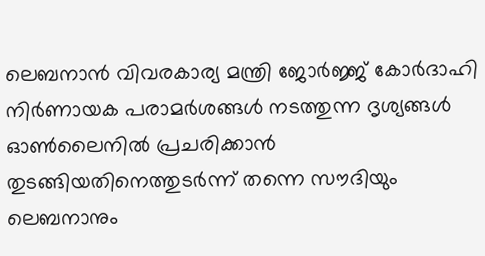ലെബനാന്‍ വിവരകാര്യ മന്ത്രി ജോര്‍ജ്ജ് കോര്‍ദാഹി നിര്‍ണായക പരാമര്‍ശങ്ങള്‍ നടത്തുന്ന ദൃശ്യങ്ങള്‍ ഓണ്‍ലൈനില്‍ പ്രചരിക്കാന്‍ തുടങ്ങിയതിനെത്തുടര്‍ന്ന് തന്നെ സൗദിയും ലെബനാനും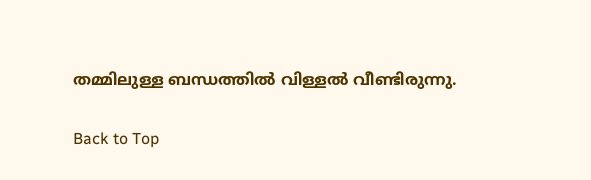തമ്മിലുള്ള ബന്ധത്തില്‍ വിള്ളല്‍ വീണ്ടിരുന്നു.

Back to Top